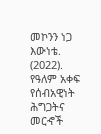መኮንን ነጋ እውነቴ. (2022). የዓለም አቀፍ የሰብአዊነት ሕግጋትና መርኆች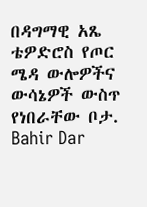በዳግማዊ አጼ ቴዎድሮስ የጦር ሜዳ ውሎዎችና ውሳኔዎች ውስጥ የነበራቸው ቦታ. Bahir Dar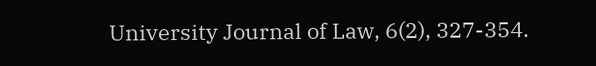University Journal of Law, 6(2), 327-354.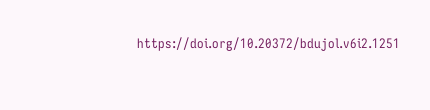https://doi.org/10.20372/bdujol.v6i2.1251